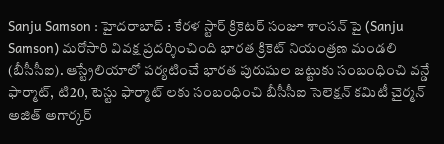Sanju Samson : హైదరాబాద్ : కేరళ స్టార్ క్రికెటర్ సంజూ శాంసన్ పై (Sanju Samson) మరోసారి వివక్ష ప్రదర్శించింది భారత క్రికెట్ నియంత్రణ మండలి (బీసీసీఐ). ఆస్ట్రేలియాలో పర్యటించే భారత పురుషుల జట్టుకు సంబంధించి వన్డే ఫార్మాట్, టి20, టెస్టు ఫార్మాట్ లకు సంబంధించి బీసీసీఐ సెలెక్షన్ కమిటీ చైర్మన్ అజిత్ అగార్కర్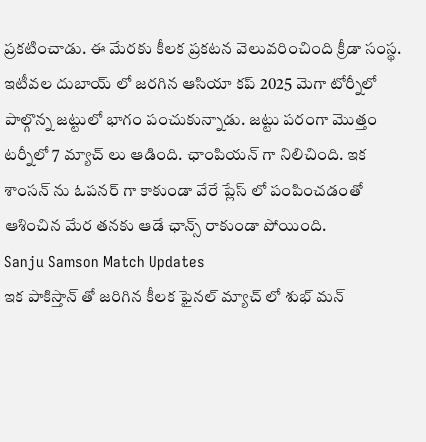ప్రకటించాడు. ఈ మేరకు కీలక ప్రకటన వెలువరించింది క్రీడా సంస్థ. ఇటీవల దుబాయ్ లో జరగిన ఆసియా కప్ 2025 మెగా టోర్నీలో పాల్గొన్న జట్టులో భాగం పంచుకున్నాడు. జట్టు పరంగా మొత్తం టర్నీలో 7 మ్యాచ్ లు ఆడింది. ఛాంపియన్ గా నిలిచింది. ఇక శాంసన్ ను ఓపనర్ గా కాకుండా వేరే ప్లేస్ లో పంపించడంతో ఆశించిన మేర తనకు ఆడే ఛాన్స్ రాకుండా పోయింది.
Sanju Samson Match Updates
ఇక పాకిస్తాన్ తో జరిగిన కీలక ఫైనల్ మ్యాచ్ లో శుభ్ మన్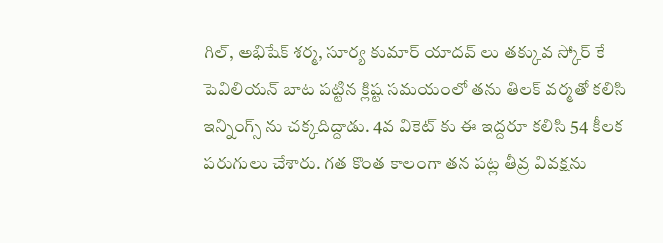గిల్, అభిషేక్ శర్మ, సూర్య కుమార్ యాదవ్ లు తక్కువ స్కోర్ కే పెవిలియన్ బాట పట్టిన క్లిష్ట సమయంలో తను తిలక్ వర్మతో కలిసి ఇన్నింగ్స్ ను చక్కదిద్దాడు. 4వ వికెట్ కు ఈ ఇద్దరూ కలిసి 54 కీలక పరుగులు చేశారు. గత కొంత కాలంగా తన పట్ల తీవ్ర వివక్షను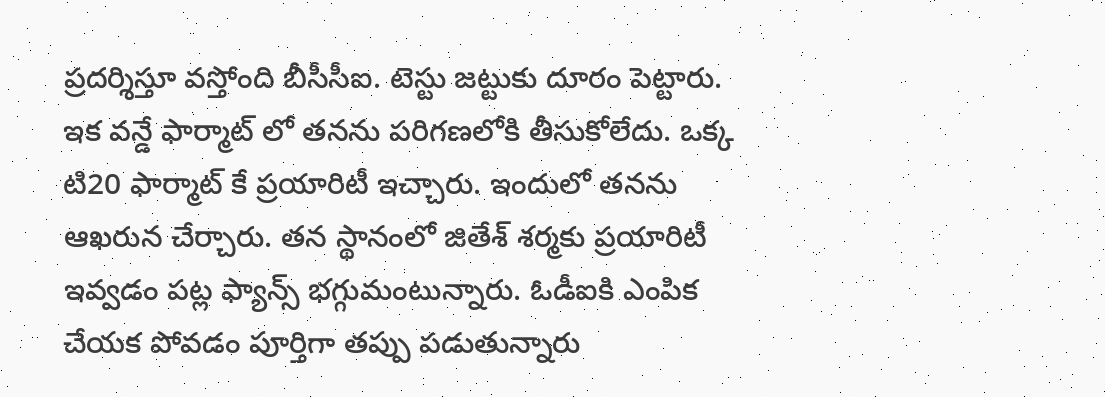ప్రదర్శిస్తూ వస్తోంది బీసీసీఐ. టెస్టు జట్టుకు దూరం పెట్టారు. ఇక వన్డే ఫార్మాట్ లో తనను పరిగణలోకి తీసుకోలేదు. ఒక్క టి20 ఫార్మాట్ కే ప్రయారిటీ ఇచ్చారు. ఇందులో తనను ఆఖరున చేర్చారు. తన స్థానంలో జితేశ్ శర్మకు ప్రయారిటీ ఇవ్వడం పట్ల ఫ్యాన్స్ భగ్గుమంటున్నారు. ఓడీఐకి ఎంపిక చేయక పోవడం పూర్తిగా తప్పు పడుతున్నారు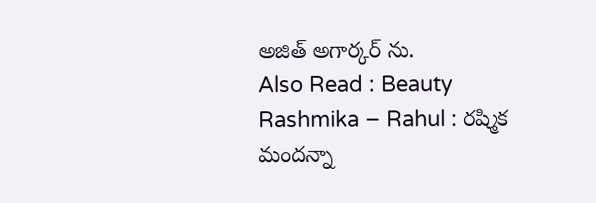అజిత్ అగార్కర్ ను.
Also Read : Beauty Rashmika – Rahul : రష్మిక మందన్నా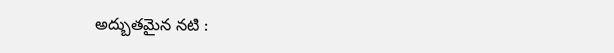అద్బుతమైన నటి :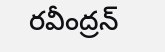రవీంద్రన్